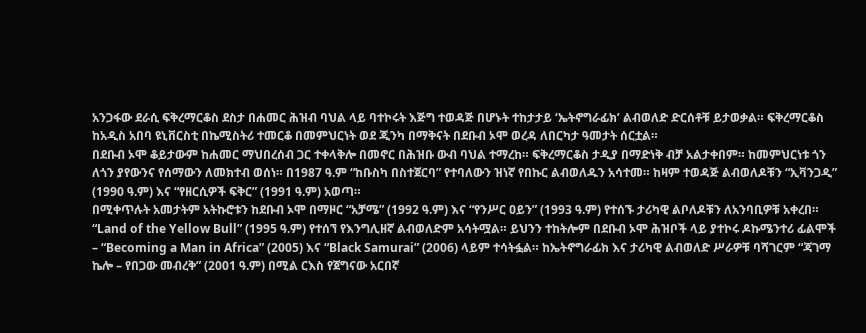አንጋፋው ደራሲ ፍቅረማርቆስ ደስታ በሐመር ሕዝብ ባህል ላይ ባተኮሩት እጅግ ተወዳጅ በሆኑት ተከታታይ ‘ኤትኖግራፊክ’ ልብወለድ ድርሰቶቹ ይታወቃል። ፍቅረማርቆስ ከአዲስ አበባ ዩኒቨርስቲ በኬሚስትሪ ተመርቆ በመምህርነት ወደ ጂንካ በማቅናት በደቡብ ኦሞ ወረዳ ለበርካታ ዓመታት ሰርቷል።
በደቡብ ኦሞ ቆይታውም ከሐመር ማህበረሰብ ጋር ተቀላቅሎ በመኖር በሕዝቡ ውብ ባህል ተማረከ። ፍቅረማርቆስ ታዲያ በማድነቅ ብቻ አልታቀበም። ከመምህርነቱ ጎን ለጎን ያየውንና የሰማውን ለመክተብ ወሰነ። በ1987 ዓ.ም “ከቡስካ በስተጀርባ” የተባለውን ዝነኛ የበኩር ልብወለዱን አሳተመ። ከዛም ተወዳጅ ልብወለዶቹን “ኢቫንጋዲ” (1990 ዓ.ም) እና “የዘርሲዎች ፍቅር” (1991 ዓ.ም) አወጣ።
በሚቀጥሉት አመታትም አትኩሮቱን ከደቡብ ኦሞ በማዞር “አቻሜ” (1992 ዓ.ም) እና “የንሥር ዐይን” (1993 ዓ.ም) የተሰኙ ታሪካዊ ልቦለዶቹን ለአንባቢዎቹ አቀረበ። “Land of the Yellow Bull” (1995 ዓ.ም) የተሰኘ የእንግሊዘኛ ልብወለድም አሳትሟል። ይህንን ተከትሎም በደቡብ ኦሞ ሕዝቦች ላይ ያተኮሩ ዶኩሜንተሪ ፊልሞች – “Becoming a Man in Africa” (2005) እና “Black Samurai” (2006) ላይም ተሳትፏል። ከኤትኖግራፊክ እና ታሪካዊ ልብወለድ ሥራዎቹ ባሻገርም “ጃገማ ኬሎ – የበጋው መብረቅ” (2001 ዓ.ም) በሚል ርእስ የጀግናው አርበኛ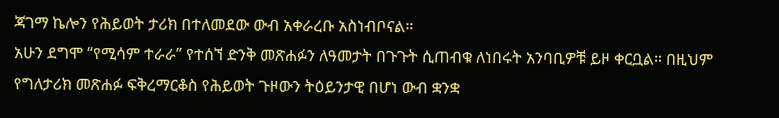ጃገማ ኬሎን የሕይወት ታሪክ በተለመደው ውብ አቀራረቡ አስነብቦናል።
አሁን ደግሞ “የሚሳም ተራራ” የተሰኘ ድንቅ መጽሐፉን ለዓመታት በጉጉት ሲጠብቁ ለነበሩት አንባቢዎቹ ይዞ ቀርቧል። በዚህም የግለታሪክ መጽሐፉ ፍቅረማርቆስ የሕይወት ጉዞውን ትዕይንታዊ በሆነ ውብ ቋንቋ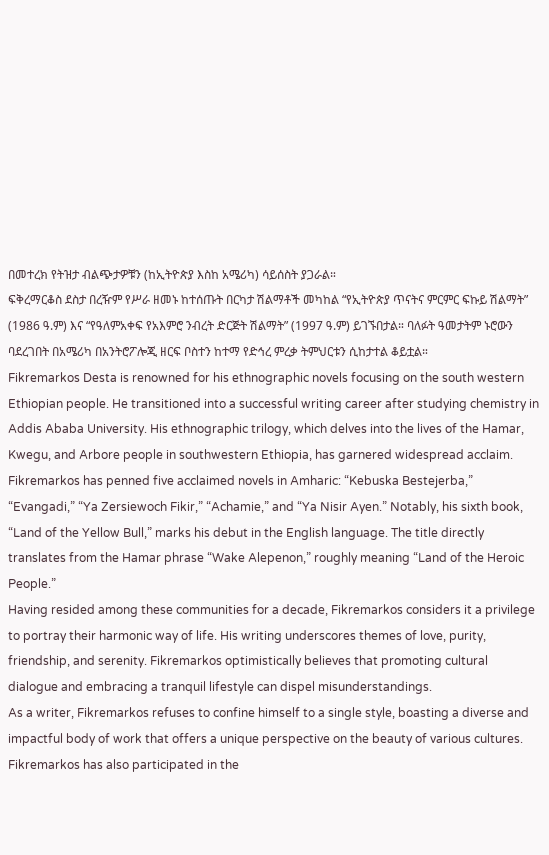በመተረክ የትዝታ ብልጭታዎቹን (ከኢትዮጵያ እስከ አሜሪካ) ሳይሰስት ያጋራል።
ፍቅረማርቆስ ደስታ በረዥም የሥራ ዘመኑ ከተሰጡት በርካታ ሽልማቶች መካከል “የኢትዮጵያ ጥናትና ምርምር ፍኩይ ሽልማት” (1986 ዓ.ም) እና “የዓለምአቀፍ የአእምሮ ንብረት ድርጅት ሽልማት” (1997 ዓ.ም) ይገኙበታል። ባለፉት ዓመታትም ኑሮውን ባደረገበት በአሜሪካ በአንትሮፖሎጂ ዘርፍ ቦስተን ከተማ የድኅረ ምረቃ ትምህርቱን ሲከታተል ቆይቷል።
Fikremarkos Desta is renowned for his ethnographic novels focusing on the south western Ethiopian people. He transitioned into a successful writing career after studying chemistry in Addis Ababa University. His ethnographic trilogy, which delves into the lives of the Hamar, Kwegu, and Arbore people in southwestern Ethiopia, has garnered widespread acclaim.
Fikremarkos has penned five acclaimed novels in Amharic: “Kebuska Bestejerba,” “Evangadi,” “Ya Zersiewoch Fikir,” “Achamie,” and “Ya Nisir Ayen.” Notably, his sixth book, “Land of the Yellow Bull,” marks his debut in the English language. The title directly translates from the Hamar phrase “Wake Alepenon,” roughly meaning “Land of the Heroic People.”
Having resided among these communities for a decade, Fikremarkos considers it a privilege to portray their harmonic way of life. His writing underscores themes of love, purity, friendship, and serenity. Fikremarkos optimistically believes that promoting cultural dialogue and embracing a tranquil lifestyle can dispel misunderstandings.
As a writer, Fikremarkos refuses to confine himself to a single style, boasting a diverse and impactful body of work that offers a unique perspective on the beauty of various cultures.
Fikremarkos has also participated in the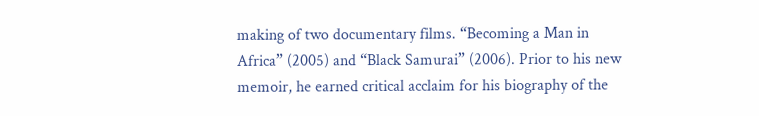making of two documentary films. “Becoming a Man in Africa” (2005) and “Black Samurai” (2006). Prior to his new memoir, he earned critical acclaim for his biography of the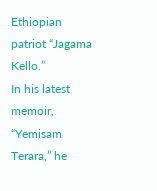Ethiopian patriot “Jagama Kello.”
In his latest memoir, “Yemisam Terara,” he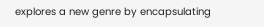explores a new genre by encapsulating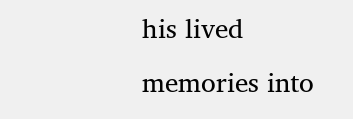his lived memories into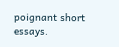poignant short essays.